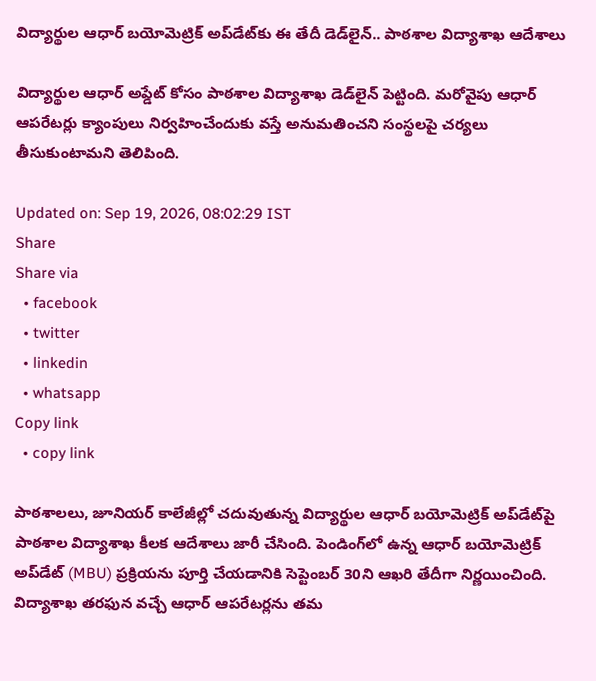విద్యార్థుల ఆధార్ బయోమెట్రిక్ అప్‌డేట్‌కు ఈ తేదీ డెడ్‌లైన్.. పాఠశాల విద్యాశాఖ ఆదేశాలు

విద్యార్థుల ఆధార్ అప్డేట్ కోసం పాఠశాల విద్యాశాఖ డెడ్‌లైన్ పెట్టింది. మరోవైపు ఆధార్ ఆపరేటర్లు క్యాంపులు నిర్వహించేందుకు వస్తే అనుమతించని సంస్థలపై చర్యలు తీసుకుంటామని తెలిపింది.

Updated on: Sep 19, 2026, 08:02:29 IST
Share
Share via
  • facebook
  • twitter
  • linkedin
  • whatsapp
Copy link
  • copy link

పాఠశాలలు, జూనియర్ కాలేజీల్లో చదువుతున్న విద్యార్థుల ఆధార్ బయోమెట్రిక్ అప్‌డేట్‌పై పాఠశాల విద్యాశాఖ కీలక ఆదేశాలు జారీ చేసింది. పెండింగ్‌లో ఉన్న ఆధార్ బయోమెట్రిక్ అప్‌డేట్ (MBU) ప్రక్రియను పూర్తి చేయడానికి సెప్టెంబర్ 30ని ఆఖరి తేదీగా నిర్ణయించింది. విద్యాశాఖ తరఫున వచ్చే ఆధార్ ఆపరేటర్లను తమ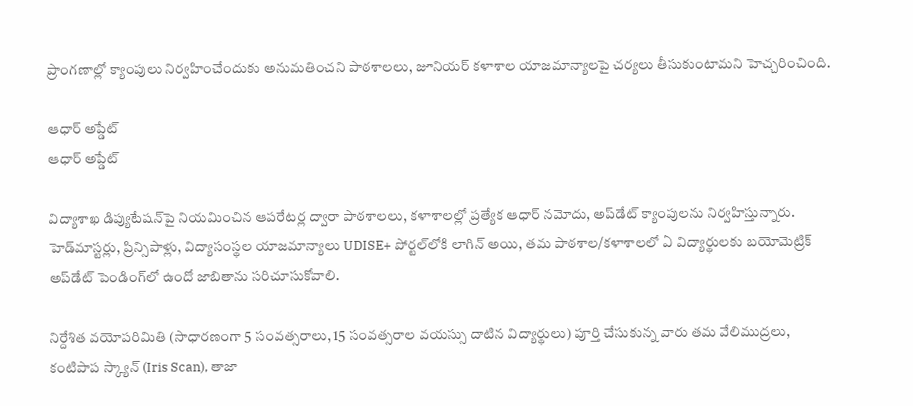ప్రాంగణాల్లో క్యాంపులు నిర్వహించేందుకు అనుమతించని పాఠశాలలు, జూనియర్ కళాశాల యాజమాన్యాలపై చర్యలు తీసుకుంటామని హెచ్చరించింది.

ఆధార్ అప్డేట్
ఆధార్ అప్డేట్

విద్యాశాఖ డిప్యుటేషన్‌పై నియమించిన ఆపరేటర్ల ద్వారా పాఠశాలలు, కళాశాలల్లో ప్రత్యేక ఆధార్ నమోదు, అప్‌డేట్ క్యాంపులను నిర్వహిస్తున్నారు. హెడ్‌మాస్టర్లు, ప్రిన్సిపాళ్లు, విద్యాసంస్థల యాజమాన్యాలు UDISE+ పోర్టల్‌లోకి లాగిన్ అయి, తమ పాఠశాల/కళాశాలలో ఏ విద్యార్థులకు బయోమెట్రిక్ అప్‌డేట్ పెండింగ్‌లో ఉందో జాబితాను సరిచూసుకోవాలి.

నిర్దేశిత వయోపరిమితి (సాధారణంగా 5 సంవత్సరాలు, 15 సంవత్సరాల వయస్సు దాటిన విద్యార్థులు) పూర్తి చేసుకున్న వారు తమ వేలిముద్రలు, కంటిపాప స్క్యాన్ (Iris Scan), తాజా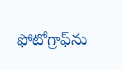ఫోటోగ్రాఫ్‌ను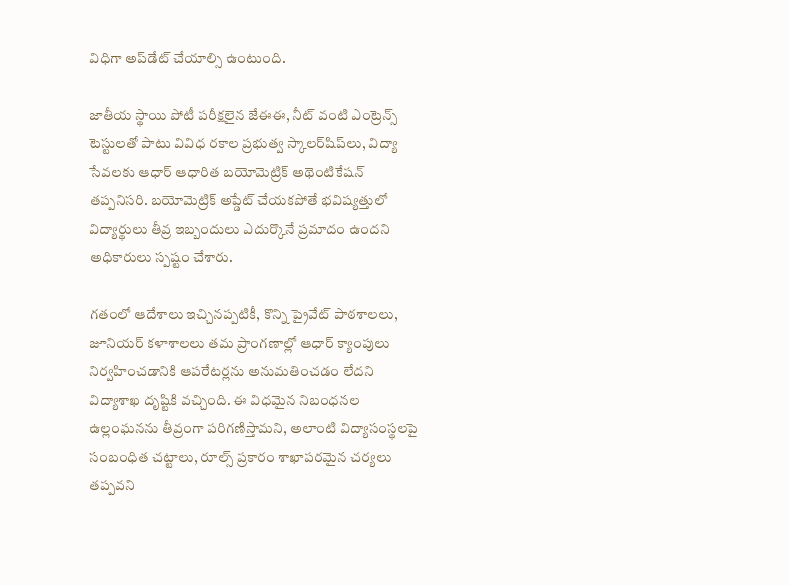విధిగా అప్‌డేట్ చేయాల్సి ఉంటుంది.

జాతీయ స్థాయి పోటీ పరీక్షలైన జేఈఈ, నీట్ వంటి ఎంట్రెన్స్ టెస్టులతో పాటు వివిధ రకాల ప్రభుత్వ స్కాలర్‌షిప్‌లు, విద్యా సేవలకు ఆధార్ ఆధారిత బయోమెట్రిక్ అథెంటికేషన్ తప్పనిసరి. బయోమెట్రిక్ అప్డేట్ చేయకపోతే భవిష్యత్తులో విద్యార్థులు తీవ్ర ఇబ్బందులు ఎదుర్కొనే ప్రమాదం ఉందని అధికారులు స్పష్టం చేశారు.

గతంలో ఆదేశాలు ఇచ్చినప్పటికీ, కొన్ని ప్రైవేట్ పాఠశాలలు, జూనియర్ కళాశాలలు తమ ప్రాంగణాల్లో ఆధార్ క్యాంపులు నిర్వహించడానికి ఆపరేటర్లను అనుమతించడం లేదని విద్యాశాఖ దృష్టికి వచ్చింది. ఈ విధమైన నిబంధనల ఉల్లంఘనను తీవ్రంగా పరిగణిస్తామని, అలాంటి విద్యాసంస్థలపై సంబంధిత చట్టాలు, రూల్స్ ప్రకారం శాఖాపరమైన చర్యలు తప్పవని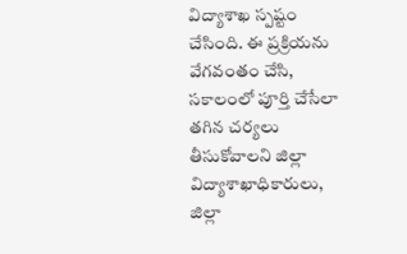విద్యాశాఖ స్పష్టం చేసింది. ఈ ప్రక్రియను వేగవంతం చేసి, సకాలంలో పూర్తి చేసేలా తగిన చర్యలు తీసుకోవాలని జిల్లా విద్యాశాఖాధికారులు, జిల్లా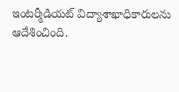ఇంటర్మీడియట్ విద్యాశాఖాధికారులను ఆదేశించింది.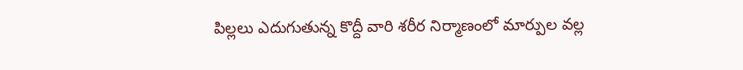పిల్లలు ఎదుగుతున్న కొద్దీ వారి శరీర నిర్మాణంలో మార్పుల వల్ల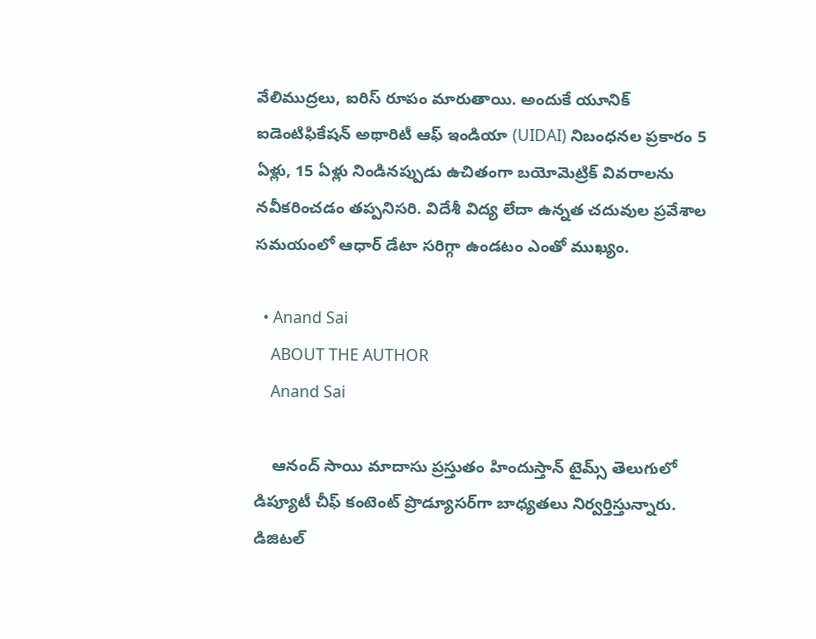వేలిముద్రలు, ఐరిస్ రూపం మారుతాయి. అందుకే యూనిక్ ఐడెంటిఫికేషన్ అథారిటీ ఆఫ్ ఇండియా (UIDAI) నిబంధనల ప్రకారం 5 ఏళ్లు, 15 ఏళ్లు నిండినప్పుడు ఉచితంగా బయోమెట్రిక్ వివరాలను నవీకరించడం తప్పనిసరి. విదేశీ విద్య లేదా ఉన్నత చదువుల ప్రవేశాల సమయంలో ఆధార్ డేటా సరిగ్గా ఉండటం ఎంతో ముఖ్యం.

  • Anand Sai
    ABOUT THE AUTHOR
    Anand Sai

    ఆనంద్ సాయి మాదాసు ప్రస్తుతం హిందుస్తాన్ టైమ్స్ తెలుగులో డిప్యూటీ చీఫ్ కంటెంట్ ప్రొడ్యూసర్‌గా బాధ్యతలు నిర్వర్తిస్తున్నారు. డిజిటల్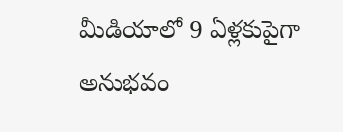మీడియాలో 9 ఏళ్లకుపైగా అనుభవం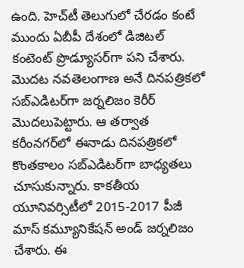ఉంది. హెచ్‌టీ తెలుగులో చేరడం కంటే ముందు ఏబీపీ దేశంలో డిజిటల్ కంటెంట్ ప్రొడ్యూసర్‌గా పని చేశారు. మెుదట నవతెలంగాణ అనే దినపత్రికలో సబ్ఎడిటర్‌గా జర్నలిజం కెరీర్ మెుదలుపెట్టారు. ఆ తర్వాత కరీంనగర్‌లో ఈనాడు దినపత్రికలో కొంతకాలం సబ్‌ఎడిటర్‌గా బాధ్యతలు చూసుకున్నారు. కాకతీయ యూనివర్సిటీలో 2015-2017 పీజీ మాస్ కమ్యూనికేషన్ అండ్ జర్నలిజం చేశారు. ఈ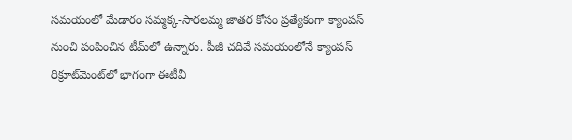సమయంలో మేడారం సమ్మక్క-సారలమ్మ జాతర కోసం ప్రత్యేకంగా క్యాంపస్ నుంచి పంపించిన టీమ్‌లో ఉన్నారు. పీజీ చదివే సమయంలోనే క్యాంపస్ రిక్రూట్‌మెంట్‌లో భాగంగా ఈటీవీ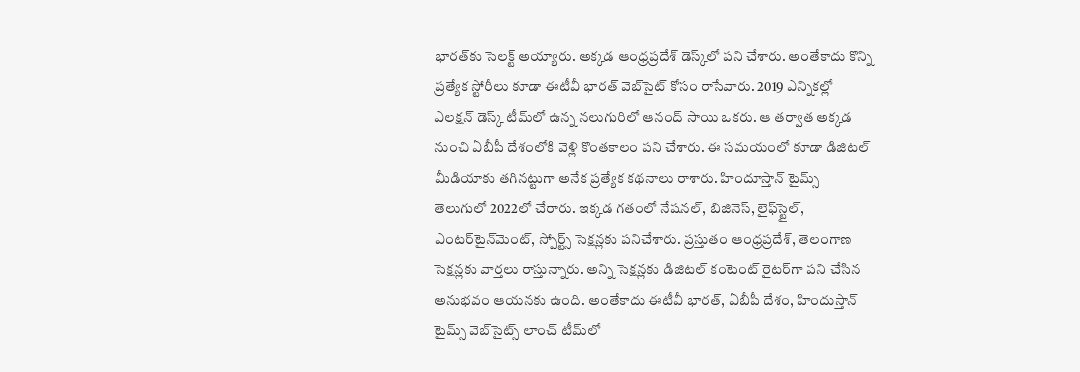భారత్‌కు సెలక్ట్ అయ్యారు. అక్కడ ఆంధ్రప్రదేశ్‌ డెస్క్‌లో పని చేశారు. అంతేకాదు కొన్ని ప్రత్యేక స్టోరీలు కూడా ఈటీవీ భారత్ వెబ్‌సైట్ కోసం రాసేవారు. 2019 ఎన్నికల్లో ఎలక్షన్ డెస్క్‌ టీమ్‌లో ఉన్న నలుగురిలో ఆనంద్ సాయి ఒకరు. ఆ తర్వాత అక్కడ నుంచి ఏబీపీ దేశంలోకి వెళ్లి కొంతకాలం పని చేశారు. ఈ సమయంలో కూడా డిజిటల్ మీడియాకు తగినట్టుగా అనేక ప్రత్యేక కథనాలు రాశారు. హిందూస్తాన్ టైమ్స్‌ తెలుగులో 2022లో చేరారు. ఇక్కడ గతంలో నేషనల్, బిజినెస్, లైఫ్‌స్టైల్, ఎంటర్‌టైన్‌మెంట్‌, స్పోర్ట్స్‌ సెక్షన్లకు పనిచేశారు. ప్రస్తుతం ఆంధ్రప్రదేశ్, తెలంగాణ సెక్షన్లకు వార్తలు రాస్తున్నారు. అన్ని సెక్షన్లకు డిజిటల్ కంటెంట్ రైటర్‌గా పని చేసిన అనుభవం ఆయనకు ఉంది. అంతేకాదు ఈటీవీ భారత్, ఏబీపీ దేశం, హిందుస్తాన్ టైమ్స్ వెబ్‌సైట్స్ లాంచ్ టీమ్‌లో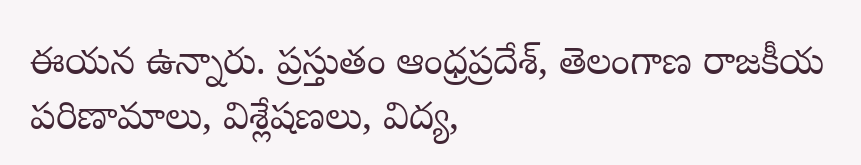ఈయన ఉన్నారు. ప్రస్తుతం ఆంధ్రప్రదేశ్, తెలంగాణ రాజకీయ పరిణామాలు, విశ్లేషణలు, విద్య,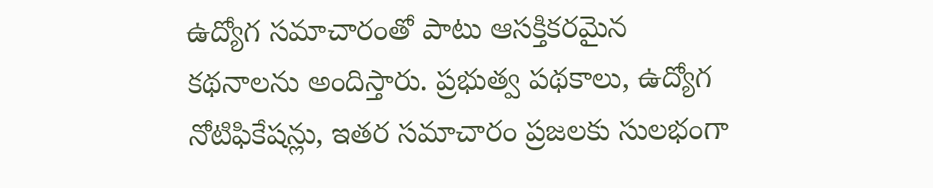ఉద్యోగ సమాచారంతో పాటు ఆసక్తికరమైన కథనాలను అందిస్తారు. ప్రభుత్వ పథకాలు, ఉద్యోగ నోటిఫికేషన్లు, ఇతర సమాచారం ప్రజలకు సులభంగా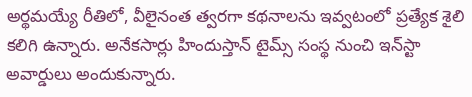అర్థమయ్యే రీతిలో, వీలైనంత త్వరగా కథనాలను ఇవ్వటంలో ప్రత్యేక శైలి కలిగి ఉన్నారు. అనేకసార్లు హిందుస్తాన్ టైమ్స్ సంస్థ నుంచి ఇన్‌స్టా అవార్డులు అందుకున్నారు.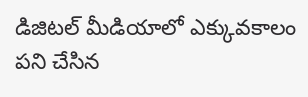డిజిటల్ మీడియాలో ఎక్కువకాలం పని చేసిన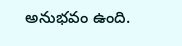అనుభవం ఉంది.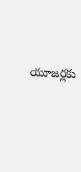యూజర్లకు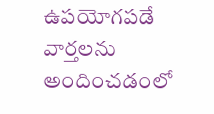ఉపయోగపడే వార్తలను అందించడంలో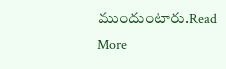ముందుంటారు.Read More